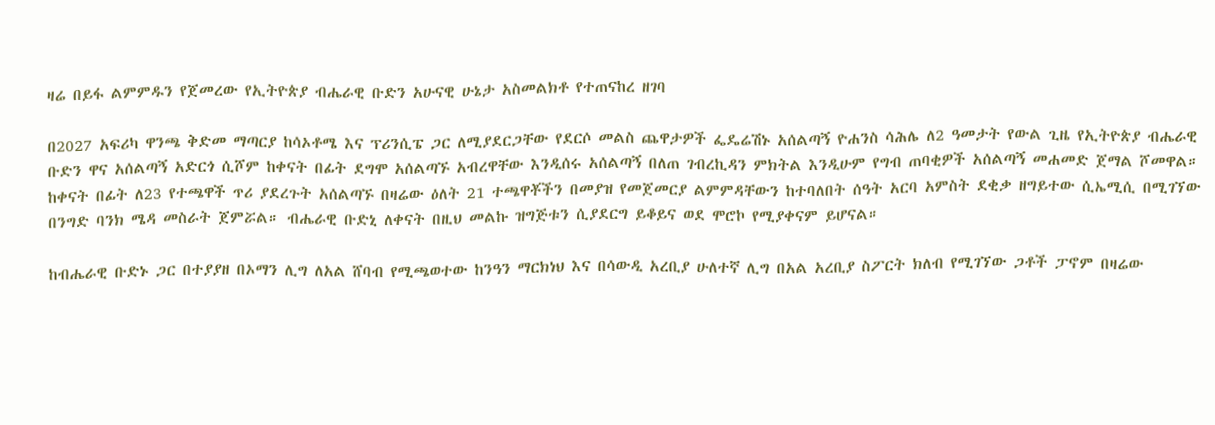ዛሬ በይፋ ልምምዱን የጀመረው የኢትዮጵያ ብሔራዊ ቡድን አሁናዊ ሁኔታ አስመልክቶ የተጠናከረ ዘገባ

በ2027 አፍሪካ ዋንጫ ቅድመ ማጣርያ ከሳኦቶሜ እና ፕሪንሲፔ ጋር ለሚያደርጋቸው የደርሶ መልስ ጨዋታዎች ፌዴሬሽኑ አሰልጣኝ ዮሐንስ ሳሕሌ ለ2 ዓመታት የውል ጊዜ የኢትዮጵያ ብሔራዊ ቡድን ዋና አሰልጣኝ አድርጎ ሲሾም ከቀናት በፊት ደግሞ አሰልጣኙ አብረዋቸው እንዲሰሩ አሰልጣኝ በለጠ ገብረኪዳን ምክትል እንዲሁም የግብ ጠባቂዎች አሰልጣኝ መሐመድ ጀማል ሾመዋል።
ከቀናት በፊት ለ23 የተጫዋች ጥሪ ያደረጉት አሰልጣኙ በዛሬው ዕለት 21 ተጫዋቾችን በመያዝ የመጀመርያ ልምምዳቸውን ከተባለበት ሰዓት አርባ አምስት ደቂቃ ዘግይተው ሲኤሚሲ በሚገኘው በንግድ ባንክ ሜዳ መስራት ጀምሯል። ብሔራዊ ቡድኒ ለቀናት በዚህ መልኩ ዝግጅቱን ሲያደርግ ይቆይና ወደ ሞሮኮ የሚያቀናም ይሆናል።

ከብሔራዊ ቡድኑ ጋር በተያያዘ በኦማን ሊግ ለአል ሸባብ የሚጫወተው ከንዓን ማርክነህ እና በሳውዲ አረቢያ ሁለተኛ ሊግ በአል አረቢያ ስፖርት ክለብ የሚገኘው ጋቶች ፓኖም በዛሬው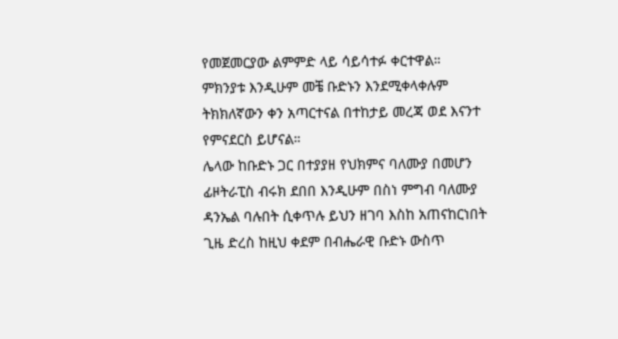የመጀመርያው ልምምድ ላይ ሳይሳተፉ ቀርተዋል። ምክንያቱ እንዲሁም መቼ ቡድኑን እንደሚቀላቀሉም ትክክለኛውን ቀን አጣርተናል በተከታይ መረጃ ወደ እናንተ የምናደርስ ይሆናል።
ሌላው ከቡድኑ ጋር በተያያዘ የህክምና ባለሙያ በመሆን ፊዞትራፒስ ብሩክ ደበበ እንዲሁም በስነ ምግብ ባለሙያ ዳንኤል ባሉበት ሲቀጥሉ ይህን ዘገባ እስከ አጠናከርነበት ጊዜ ድረስ ከዚህ ቀደም በብሔራዊ ቡድኑ ውስጥ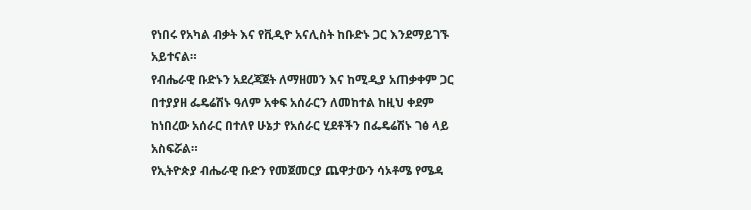የነበሩ የአካል ብቃት እና የቪዲዮ አናሊስት ከቡድኑ ጋር እንደማይገኙ አይተናል።
የብሔራዊ ቡድኑን አደረጃጀት ለማዘመን እና ከሚዲያ አጠቃቀም ጋር በተያያዘ ፌዴሬሽኑ ዓለም አቀፍ አሰራርን ለመከተል ከዚህ ቀደም ከነበረው አሰራር በተለየ ሁኔታ የአሰራር ሂደቶችን በፌዴሬሽኑ ገፅ ላይ አስፍሯል።
የኢትዮጵያ ብሔራዊ ቡድን የመጀመርያ ጨዋታውን ሳኦቶሜ የሜዳ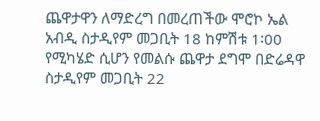ጨዋታዋን ለማድረግ በመረጠችው ሞሮኮ ኤል አብዲ ስታዲየም መጋቢት 18 ከምሽቱ 1፡00 የሚካሄድ ሲሆን የመልሱ ጨዋታ ደግሞ በድሬዳዋ ስታዲየም መጋቢት 22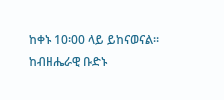ከቀኑ 10፡00 ላይ ይከናወናል።
ከብዘሔራዊ ቡድኑ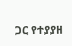ጋር የተያያዘ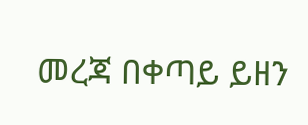መረጃ በቀጣይ ይዘን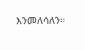እንመለሳለን።